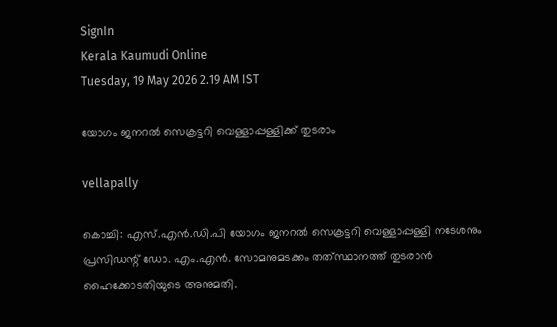SignIn
Kerala Kaumudi Online
Tuesday, 19 May 2026 2.19 AM IST

യോഗം ജനറൽ സെക്രട്ടറി വെള്ളാപ്പള്ളിക്ക് തുടരാം

vellapally

കൊച്ചി: എസ്.എൻ.ഡി.പി യോഗം ജനറൽ സെക്രട്ടറി വെള്ളാപ്പള്ളി നടേശനും പ്രസിഡന്റ് ഡോ. എം.എൻ. സോമനുമടക്കം തത്‌സ്ഥാനത്ത് തുടരാൻ ഹൈക്കോടതിയുടെ അനുമതി.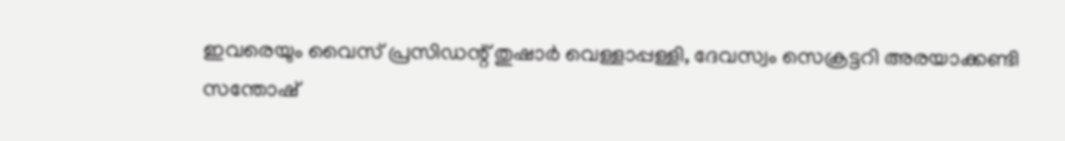ഇവരെയും വൈസ് പ്രസിഡന്റ് തുഷാർ വെള്ളാപ്പള്ളി, ദേവസ്വം സെക്രട്ടറി അരയാക്കണ്ടി സന്തോഷ്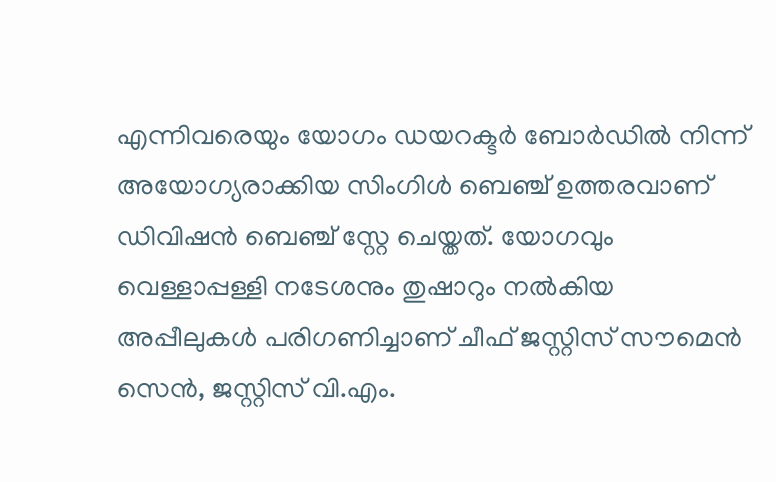എന്നിവരെയും യോഗം ഡയറക്ടർ ബോർഡിൽ നിന്ന് അയോഗ്യരാക്കിയ സിംഗിൾ ബെഞ്ച് ഉത്തരവാണ് ഡിവിഷൻ ബെഞ്ച് സ്റ്റേ ചെയ്തത്. യോഗവും വെള്ളാപ്പള്ളി നടേശനും തുഷാറും നൽകിയ അപ്പീലുകൾ പരിഗണിച്ചാണ് ചീഫ് ജസ്റ്റിസ് സൗമെൻ സെൻ, ജസ്റ്റിസ് വി.എം.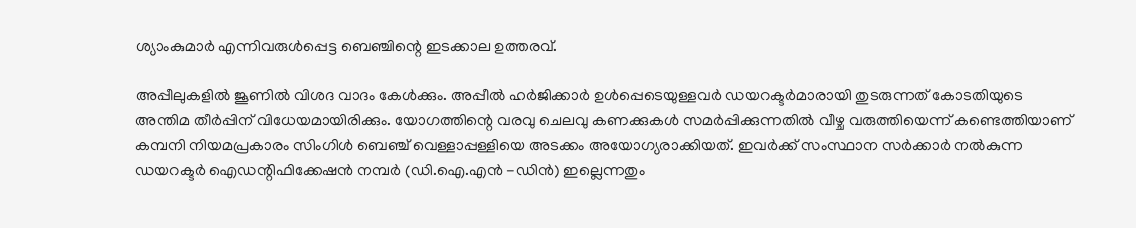ശ്യാംകുമാർ എന്നിവരുൾപ്പെട്ട ബെഞ്ചിന്റെ ഇടക്കാല ഉത്തരവ്.

അപ്പീലുകളിൽ ജൂണിൽ വിശദ വാദം കേൾക്കും. അപ്പീൽ ഹർജിക്കാർ ഉൾപ്പെടെയുള്ളവർ ഡയറക്ടർമാരായി തുടരുന്നത് കോടതിയുടെ അന്തിമ തീർപ്പിന് വിധേയമായിരിക്കും. യോഗത്തിന്റെ വരവു ചെലവു കണക്കുകൾ സമർപ്പിക്കുന്നതിൽ വീഴ്ച വരുത്തിയെന്ന് കണ്ടെത്തിയാണ് കമ്പനി നിയമപ്രകാരം സിംഗിൾ ബെഞ്ച് വെള്ളാപ്പള്ളിയെ അടക്കം അയോഗ്യരാക്കിയത്. ഇവർക്ക് സംസ്ഥാന സർക്കാർ നൽകുന്ന ഡയറക്ടർ ഐഡന്റിഫിക്കേഷൻ നമ്പർ (ഡി.ഐ.എൻ -ഡിൻ) ഇല്ലെന്നതും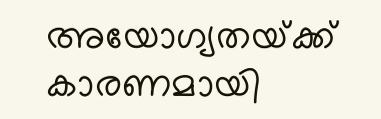അയോഗ്യതയ്‌ക്ക് കാരണമായി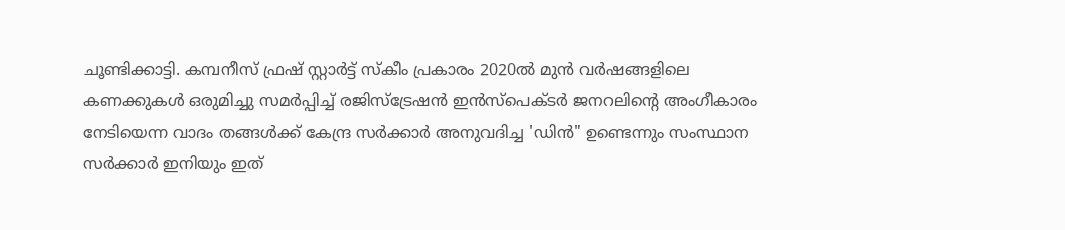ചൂണ്ടിക്കാട്ടി. കമ്പനീസ് ഫ്രഷ് സ്റ്റാർട്ട് സ്കീം പ്രകാരം 2020ൽ മുൻ വർഷങ്ങളിലെ കണക്കുകൾ ഒരുമിച്ചു സമർപ്പിച്ച് രജിസ്ട്രേഷൻ ഇൻസ്‌പെക്‌ടർ ജനറലിന്റെ അംഗീകാരം നേടിയെന്ന വാദം തങ്ങൾക്ക് കേന്ദ്ര സർക്കാർ അനുവദിച്ച 'ഡിൻ" ഉണ്ടെന്നും സംസ്ഥാന സർക്കാർ ഇനിയും ഇത്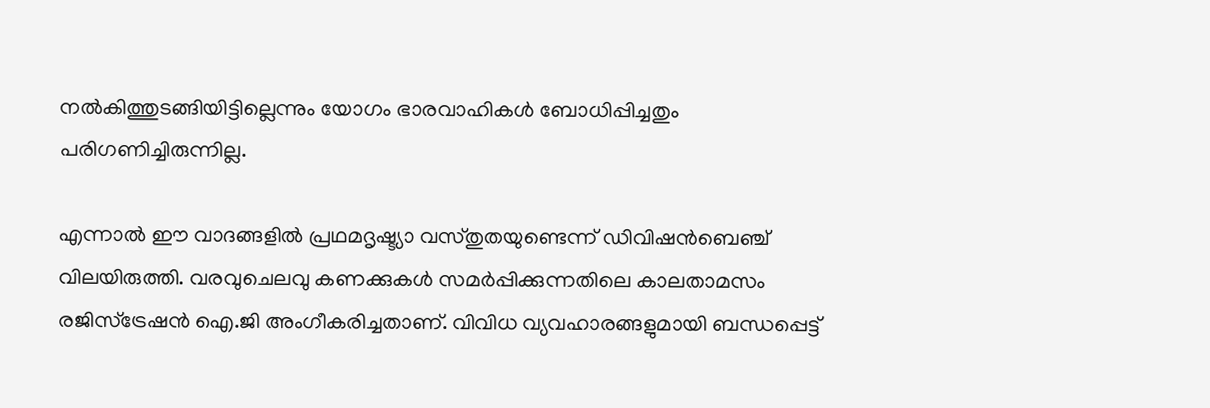നൽകിത്തുടങ്ങിയിട്ടില്ലെന്നും യോഗം ഭാരവാഹികൾ ബോധിപ്പിച്ചതും പരിഗണിച്ചിരുന്നില്ല.

എന്നാൽ ഈ വാദങ്ങളിൽ പ്രഥമദൃഷ്ട്യാ വസ്തുതയുണ്ടെന്ന് ഡിവിഷൻബെഞ്ച് വിലയിരുത്തി. വരവുചെലവു കണക്കുകൾ സമർപ്പിക്കുന്നതിലെ കാലതാമസം രജിസ്ട്രേഷൻ ഐ.ജി അംഗീകരിച്ചതാണ്. വിവിധ വ്യവഹാരങ്ങളുമായി ബന്ധപ്പെട്ട്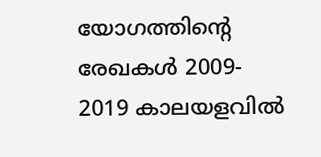യോഗത്തിന്റെ രേഖകൾ 2009- 2019 കാലയളവിൽ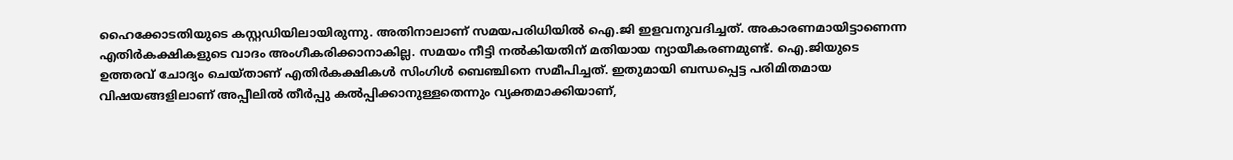ഹൈക്കോടതിയുടെ കസ്റ്റഡിയിലായിരുന്നു. അതിനാലാണ് സമയപരിധിയിൽ ഐ.ജി ഇളവനുവദിച്ചത്. അകാരണമായിട്ടാണെന്ന എതിർകക്ഷികളുടെ വാദം അംഗീകരിക്കാനാകില്ല. സമയം നീട്ടി നൽകിയതിന് മതിയായ ന്യായീകരണമുണ്ട്. ഐ.ജിയുടെ ഉത്തരവ് ചോദ്യം ചെയ്താണ് എതിർകക്ഷികൾ സിംഗിൾ ബെ‌ഞ്ചിനെ സമീപിച്ചത്. ഇതുമായി ബന്ധപ്പെട്ട പരിമിതമായ വിഷയങ്ങളിലാണ് അപ്പീലിൽ തീർപ്പു കൽപ്പിക്കാനുള്ളതെന്നും വ്യക്തമാക്കിയാണ്,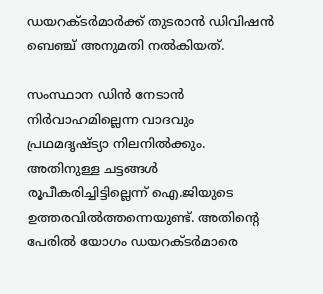ഡയറക്ടർമാർക്ക് തുടരാൻ ഡിവിഷൻ ബെ‌ഞ്ച് അനുമതി നൽകിയത്.

സംസ്ഥാന ഡിൻ നേടാൻ നിർവാഹമില്ലെന്ന വാദവും പ്രഥമദൃഷ്ട്യാ നിലനിൽക്കും. അതിനുള്ള ചട്ടങ്ങൾ രൂപീകരിച്ചിട്ടില്ലെന്ന് ഐ.ജിയുടെ ഉത്തരവിൽത്തന്നെയുണ്ട്. അതിന്റെ പേരിൽ യോഗം ഡയറക്ടർമാരെ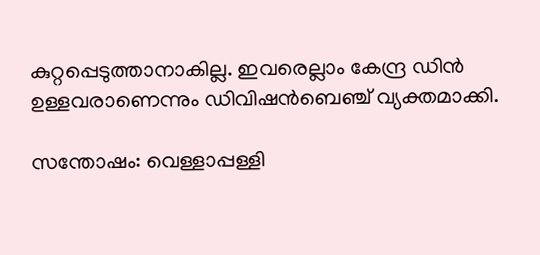കുറ്റപ്പെടുത്താനാകില്ല. ഇവരെല്ലാം കേന്ദ്ര ഡിൻ ഉള്ളവരാണെന്നും ഡിവിഷൻബെഞ്ച് വ്യക്തമാക്കി.

സന്തോഷം: വെള്ളാപ്പള്ളി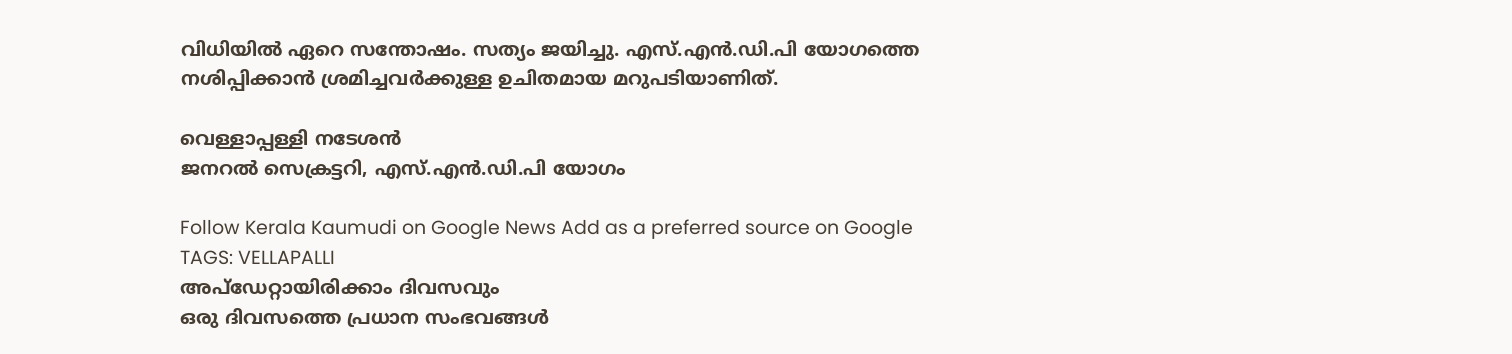വിധിയിൽ ഏറെ സന്തോഷം. സത്യം ജയിച്ചു. എസ്.എൻ.ഡി.പി യോഗത്തെ നശിപ്പിക്കാൻ ശ്രമിച്ചവർക്കുള്ള ഉചിതമായ മറുപടിയാണിത്.

വെള്ളാപ്പള്ളി നടേശൻ
ജനറൽ സെക്രട്ടറി, എസ്.എൻ.ഡി.പി യോഗം

Follow Kerala Kaumudi on Google News Add as a preferred source on Google
TAGS: VELLAPALLI
അപ്ഡേറ്റായിരിക്കാം ദിവസവും
ഒരു ദിവസത്തെ പ്രധാന സംഭവങ്ങൾ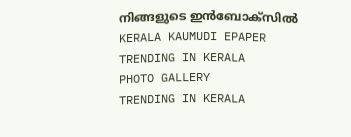നിങ്ങളുടെ ഇൻബോക്സിൽ
KERALA KAUMUDI EPAPER
TRENDING IN KERALA
PHOTO GALLERY
TRENDING IN KERALA